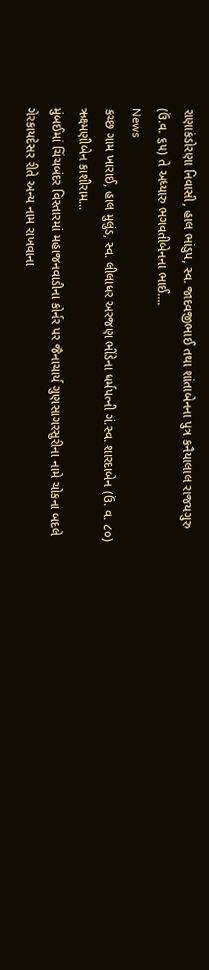રાણાકંડોરણા નિવાસી, હાલ ભાંડુપ, સ્વ. જાદવજીભાઈ તથા શાંતાબેનના પુત્ર કનૈયાલાલ રાજયગુરુ (ઉં.વ. ૬૫) તે અધ્યારુ ભગવતીબેનના ભાઈ....
News
કચ્છ ગામ ખારાઈ, હાલ મુલુંડ, સ્વ. લીલાધર અરજણ ભીંડેના ધર્મપત્ની ગં.સ્વ. શારદાબેન (ઉં. વ. ૮૦) ઋક્ષ્મણીબેન કાશીરામ...
મુંબઈમાં ચિંચબંદર વિસ્તારમાં મહાજનવાડીના કોર્નર પર જૈનાચાર્ય ગુણસાગરસુરીના નામે ચોકના બદલે ગેરકાયદેસર રીતે અન્ય નામ રાખવાના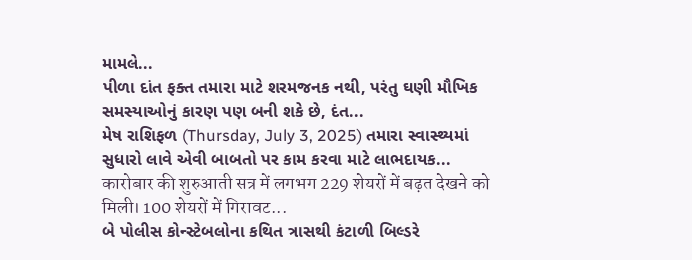મામલે...
પીળા દાંત ફક્ત તમારા માટે શરમજનક નથી, પરંતુ ઘણી મૌખિક સમસ્યાઓનું કારણ પણ બની શકે છે, દંત...
મેષ રાશિફળ (Thursday, July 3, 2025) તમારા સ્વાસ્થ્યમાં સુધારો લાવે એવી બાબતો પર કામ કરવા માટે લાભદાયક...
कारोबार की शुरुआती सत्र में लगभग 229 शेयरों में बढ़त देखने को मिली। 100 शेयरों में गिरावट...
બે પોલીસ કોન્સ્ટેબલોના કથિત ત્રાસથી કંટાળી બિલ્ડરે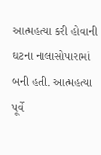આત્મહત્યા કરી હોવાની ઘટના નાલાસોપારામાં બની હતી. આત્મહત્યા પૂર્વે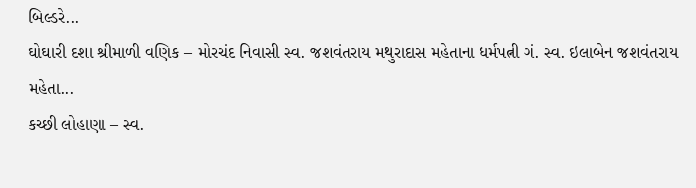બિલ્ડરે...
ઘોઘારી દશા શ્રીમાળી વણિક – મોરચંદ નિવાસી સ્વ. જશવંતરાય મથુરાદાસ મહેતાના ધર્મપત્ની ગં. સ્વ. ઇલાબેન જશવંતરાય મહેતા...
કચ્છી લોહાણા – સ્વ.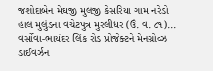જશોદાબેન મેઘજી મુલજી કેસરિયા ગામ નરેડો હાલ મુલુંડના વચેટપુત્ર મુરલીધર (ઉં. વ. ૮૧)...
વર્સોવા-ભાયંદર લિંક રોડ પ્રોજેક્ટને મેનગ્રોવ્ઝ ડાઈવર્ઝન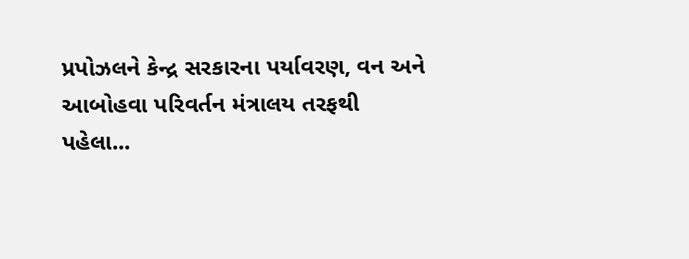પ્રપોઝલને કેન્દ્ર સરકારના પર્યાવરણ, વન અને આબોહવા પરિવર્તન મંત્રાલય તરફથી પહેલા...